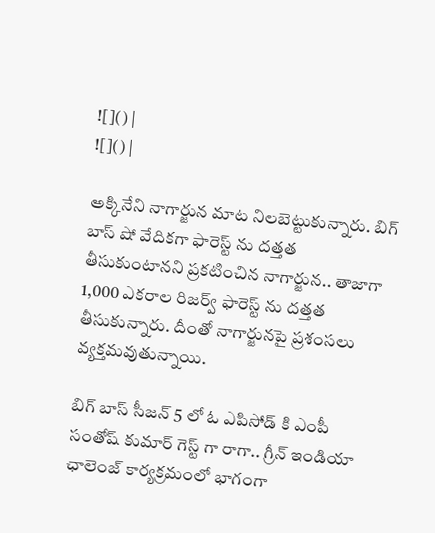![]() |
![]() |

అక్కినేని నాగార్జున మాట నిలబెట్టుకున్నారు. బిగ్ బాస్ షో వేదికగా ఫారెస్ట్ ను దత్తత తీసుకుంటానని ప్రకటించిన నాగార్జున.. తాజాగా 1,000 ఎకరాల రిజర్వ్ ఫారెస్ట్ ను దత్తత తీసుకున్నారు. దీంతో నాగార్జునపై ప్రశంసలు వ్యక్తమవుతున్నాయి.

బిగ్ బాస్ సీజన్ 5 లో ఓ ఎపిసోడ్ కి ఎంపీ సంతోష్ కుమార్ గెస్ట్ గా రాగా.. గ్రీన్ ఇండియా ఛాలెంజ్ కార్యక్రమంలో భాగంగా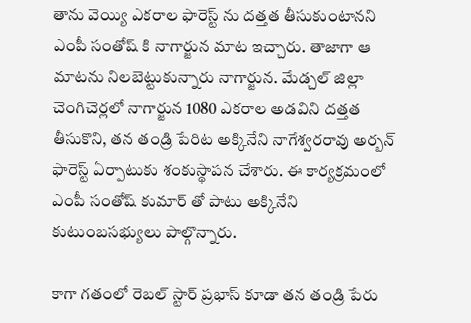తాను వెయ్యి ఎకరాల ఫారెస్ట్ ను దత్తత తీసుకుంటానని ఎంపీ సంతోష్ కి నాగార్జున మాట ఇచ్చారు. తాజాగా ఆ మాటను నిలబెట్టుకున్నారు నాగార్జున. మేడ్చల్ జిల్లా చెంగిచెర్లలో నాగార్జున 1080 ఎకరాల అడవిని దత్తత తీసుకొని, తన తండ్రి పేరిట అక్కినేని నాగేశ్వరరావు అర్బన్ ఫారెస్ట్ ఏర్పాటుకు శంకుస్థాపన చేశారు. ఈ కార్యక్రమంలో ఎంపీ సంతోష్ కుమార్ తో పాటు అక్కినేని కుటుంబసభ్యులు పాల్గొన్నారు.

కాగా గతంలో రెబల్ స్టార్ ప్రభాస్ కూడా తన తండ్రి పేరు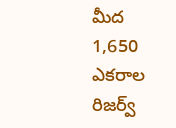మీద 1,650 ఎకరాల రిజర్వ్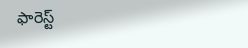ఫారెస్ట్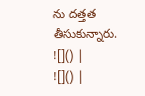ను దత్తత తీసుకున్నారు.
![]() |
![]() |